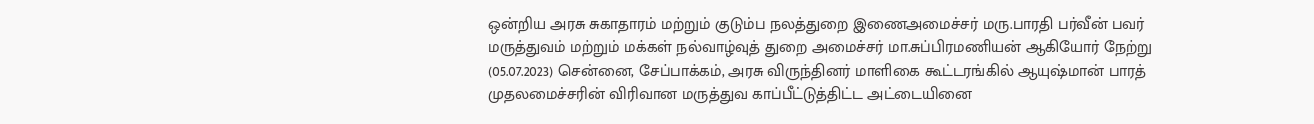ஒன்றிய அரசு சுகாதாரம் மற்றும் குடும்ப நலத்துறை இணைஅமைச்சர் மரு.பாரதி பர்வீன் பவர்
மருத்துவம் மற்றும் மக்கள் நல்வாழ்வுத் துறை அமைச்சர் மா.சுப்பிரமணியன் ஆகியோர் நேற்று (05.07.2023) சென்னை, சேப்பாக்கம், அரசு விருந்தினர் மாளிகை கூட்டரங்கில் ஆயுஷ்மான் பாரத் முதலமைச்சரின் விரிவான மருத்துவ காப்பீட்டுத்திட்ட அட்டையினை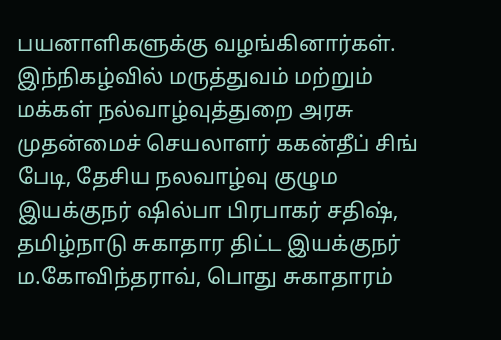பயனாளிகளுக்கு வழங்கினார்கள். இந்நிகழ்வில் மருத்துவம் மற்றும் மக்கள் நல்வாழ்வுத்துறை அரசு முதன்மைச் செயலாளர் ககன்தீப் சிங் பேடி, தேசிய நலவாழ்வு குழும இயக்குநர் ஷில்பா பிரபாகர் சதிஷ், தமிழ்நாடு சுகாதார திட்ட இயக்குநர் ம.கோவிந்தராவ், பொது சுகாதாரம்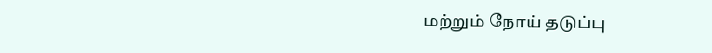மற்றும் நோய் தடுப்பு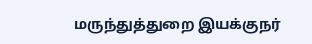மருந்துத்துறை இயக்குநர்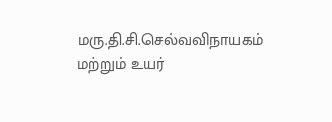மரு.தி.சி.செல்வவிநாயகம் மற்றும் உயர்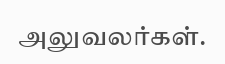அலுவலர்கள்.